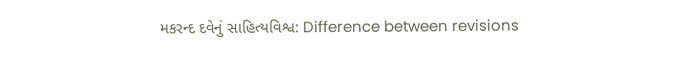મકરન્દ દવેનું સાહિત્યવિશ્વ: Difference between revisions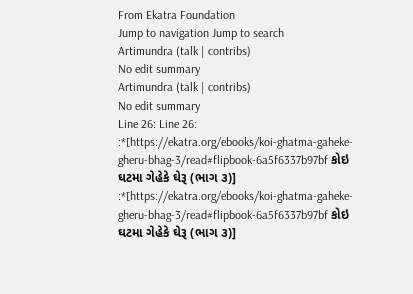From Ekatra Foundation
Jump to navigation Jump to search
Artimundra (talk | contribs)
No edit summary
Artimundra (talk | contribs)
No edit summary
Line 26: Line 26:
:*[https://ekatra.org/ebooks/koi-ghatma-gaheke-gheru-bhag-3/read#flipbook-6a5f6337b97bf કોઇ ઘટમા ગેહેકે ઘેરૂ (ભાગ ૩)]
:*[https://ekatra.org/ebooks/koi-ghatma-gaheke-gheru-bhag-3/read#flipbook-6a5f6337b97bf કોઇ ઘટમા ગેહેકે ઘેરૂ (ભાગ ૩)]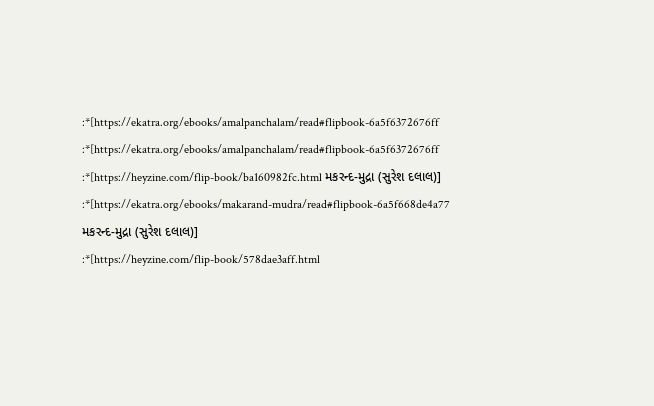:*[https://ekatra.org/ebooks/amalpanchalam/read#flipbook-6a5f6372676ff
:*[https://ekatra.org/ebooks/amalpanchalam/read#flipbook-6a5f6372676ff
:*[https://heyzine.com/flip-book/ba160982fc.html મકરન્દ-મુદ્રા (સુરેશ દલાલ)]
:*[https://ekatra.org/ebooks/makarand-mudra/read#flipbook-6a5f668de4a77 મકરન્દ-મુદ્રા (સુરેશ દલાલ)]
:*[https://heyzine.com/flip-book/578dae3aff.html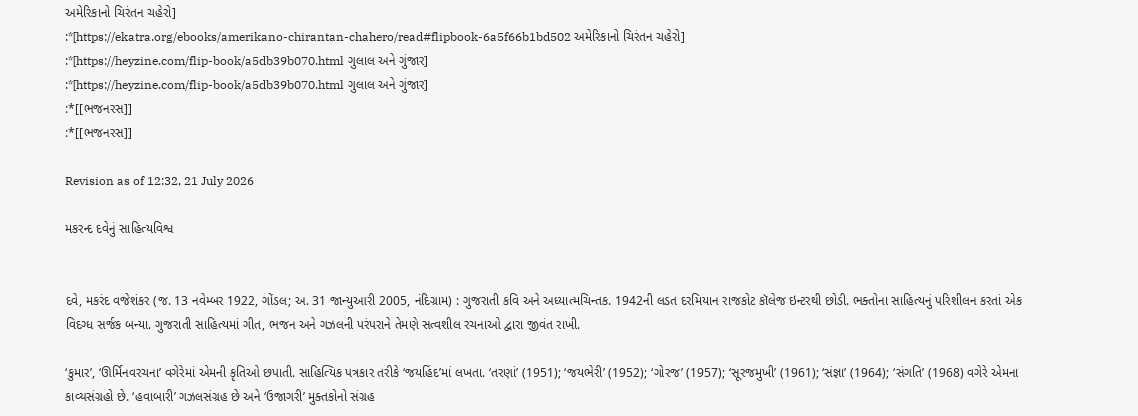અમેરિકાનો ચિરંતન ચહેરો]
:*[https://ekatra.org/ebooks/amerikano-chirantan-chahero/read#flipbook-6a5f66b1bd502 અમેરિકાનો ચિરંતન ચહેરો]
:*[https://heyzine.com/flip-book/a5db39b070.html ગુલાલ અને ગુંજાર]
:*[https://heyzine.com/flip-book/a5db39b070.html ગુલાલ અને ગુંજાર]
:*[[ભજનરસ]]
:*[[ભજનરસ]]

Revision as of 12:32, 21 July 2026

મકરન્દ દવેનું સાહિત્યવિશ્વ


દવે, મકરંદ વજેશંકર (જ. 13 નવેમ્બર 1922, ગોંડલ; અ. 31 જાન્યુઆરી 2005, નંદિગ્રામ) : ગુજરાતી કવિ અને અધ્યાત્મચિન્તક. 1942ની લડત દરમિયાન રાજકોટ કૉલેજ ઇન્ટરથી છોડી. ભક્તોના સાહિત્યનું પરિશીલન કરતાં એક વિદગ્ધ સર્જક બન્યા. ગુજરાતી સાહિત્યમાં ગીત, ભજન અને ગઝલની પરંપરાને તેમણે સત્વશીલ રચનાઓ દ્વારા જીવંત રાખી.

‘કુમાર’, ‘ઊર્મિનવરચના’ વગેરેમાં એમની કૃતિઓ છપાતી. સાહિત્યિક પત્રકાર તરીકે ‘જયહિંદ’માં લખતા. ‘તરણાં’ (1951); ‘જયભેરી’ (1952); ‘ગોરજ’ (1957); ‘સૂરજમુખી’ (1961); ‘સંજ્ઞા’ (1964); ‘સંગતિ’ (1968) વગેરે એમના કાવ્યસંગ્રહો છે. ‘હવાબારી’ ગઝલસંગ્રહ છે અને ‘ઉજાગરી’ મુક્તકોનો સંગ્રહ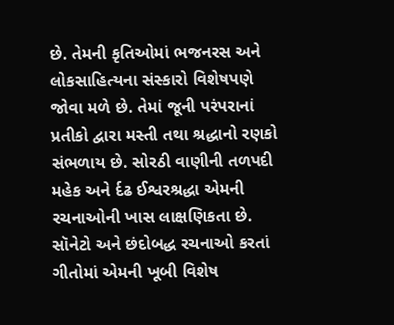છે. તેમની કૃતિઓમાં ભજનરસ અને લોકસાહિત્યના સંસ્કારો વિશેષપણે જોવા મળે છે. તેમાં જૂની પરંપરાનાં પ્રતીકો દ્વારા મસ્તી તથા શ્રદ્ધાનો રણકો સંભળાય છે. સોરઠી વાણીની તળપદી મહેક અને ર્દઢ ઈશ્વરશ્રદ્ધા એમની રચનાઓની ખાસ લાક્ષણિકતા છે. સૉનેટો અને છંદોબદ્ધ રચનાઓ કરતાં ગીતોમાં એમની ખૂબી વિશેષ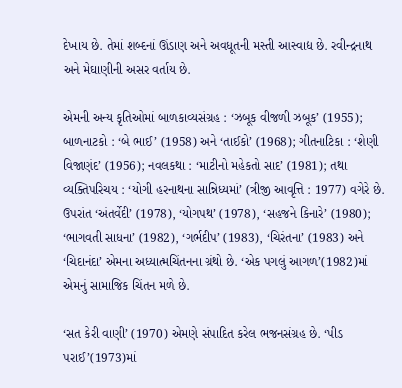દેખાય છે. તેમાં શબ્દનાં ઊંડાણ અને અવધૂતની મસ્તી આસ્વાદ્ય છે. રવીન્દ્રનાથ અને મેઘાણીની અસર વર્તાય છે.

એમની અન્ય કૃતિઓમાં બાળકાવ્યસંગ્રહ : ‘ઝબૂક વીજળી ઝબૂક’ (1955); બાળનાટકો : ‘બે ભાઈ’ (1958) અને ‘તાઈકો’ (1968); ગીતનાટિકા : ‘શેણી વિજાણંદ’ (1956); નવલકથા : ‘માટીનો મહેકતો સાદ’ (1981); તથા વ્યક્તિપરિચય : ‘યોગી હરનાથના સાન્નિધ્યમાં’ (ત્રીજી આવૃત્તિ : 1977) વગેરે છે. ઉપરાંત ‘અંતર્વેદી’ (1978), ‘યોગપથ’ (1978), ‘સહજને કિનારે’ (1980); ‘ભાગવતી સાધના’ (1982), ‘ગર્ભદીપ’ (1983), ‘ચિરંતના’ (1983) અને ‘ચિદાનંદા’ એમના અધ્યાત્મચિંતનના ગ્રંથો છે. ‘એક પગલું આગળ’(1982)માં એમનું સામાજિક ચિંતન મળે છે.

‘સત કેરી વાણી’ (1970) એમણે સંપાદિત કરેલ ભજનસંગ્રહ છે. ‘પીડ પરાઈ’(1973)માં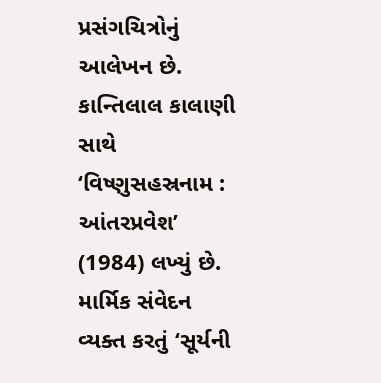પ્રસંગચિત્રોનું આલેખન છે. કાન્તિલાલ કાલાણી સાથે ‘વિષ્ણુસહસ્રનામ : આંતરપ્રવેશ’ (1984) લખ્યું છે. માર્મિક સંવેદન વ્યક્ત કરતું ‘સૂર્યની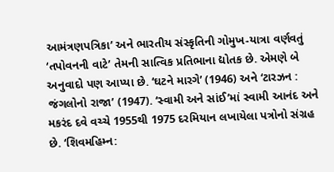આમંત્રણપત્રિકા’ અને ભારતીય સંસ્કૃતિની ગોમુખ-યાત્રા વર્ણવતું ‘તપોવનની વાટે’ તેમની સાત્વિક પ્રતિભાના દ્યોતક છે. એમણે બે અનુવાદો પણ આપ્યા છે. ‘ઘટને મારગે’ (1946) અને ‘ટારઝન : જંગલોનો રાજા’ (1947). ‘સ્વામી અને સાંઈ’માં સ્વામી આનંદ અને મકરંદ દવે વચ્ચે 1955થી 1975 દરમિયાન લખાયેલા પત્રોનો સંગ્રહ છે. ‘શિવમહિમ્ન: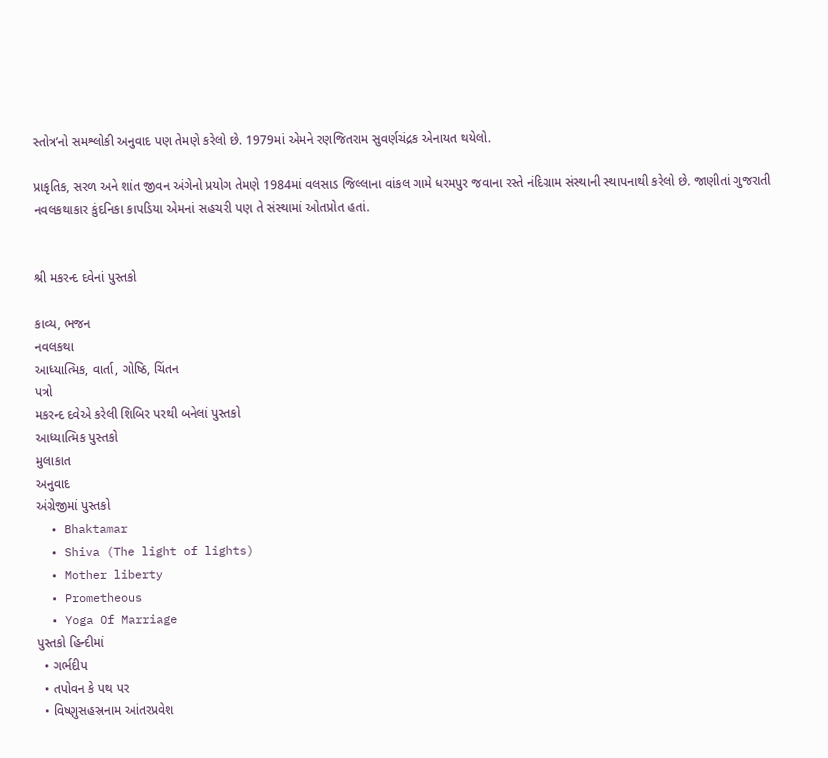સ્તોત્ર’નો સમશ્લોકી અનુવાદ પણ તેમણે કરેલો છે. 1979માં એમને રણજિતરામ સુવર્ણચંદ્રક એનાયત થયેલો.

પ્રાકૃતિક, સરળ અને શાંત જીવન અંગેનો પ્રયોગ તેમણે 1984માં વલસાડ જિલ્લાના વાંકલ ગામે ધરમપુર જવાના રસ્તે નંદિગ્રામ સંસ્થાની સ્થાપનાથી કરેલો છે. જાણીતાં ગુજરાતી નવલકથાકાર કુંદનિકા કાપડિયા એમનાં સહચરી પણ તે સંસ્થામાં ઓતપ્રોત હતાં.


શ્રી મકરન્દ દવેનાં પુસ્તકો

કાવ્ય, ભજન
નવલકથા
આધ્યાત્મિક, વાર્તા, ગોષ્ઠિ, ચિંતન
પત્રો
મકરન્દ દવેએ કરેલી શિબિર પરથી બનેલાં પુસ્તકો
આધ્યાત્મિક પુસ્તકો
મુલાકાત
અનુવાદ
અંગ્રેજીમાં પુસ્તકો
  • Bhaktamar
  • Shiva (The light of lights)
  • Mother liberty
  • Prometheous
  • Yoga Of Marriage
પુસ્તકો હિન્દીમાં
  • ગર્ભદીપ
  • તપોવન કે પથ પર
  • વિષ્ણુસહસ્રનામ આંતરપ્રવેશ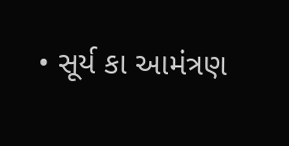• સૂર્ય કા આમંત્રણ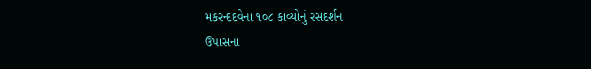મકરન્દદવેના ૧૦૮ કાવ્યોનું રસદર્શન
ઉપાસના